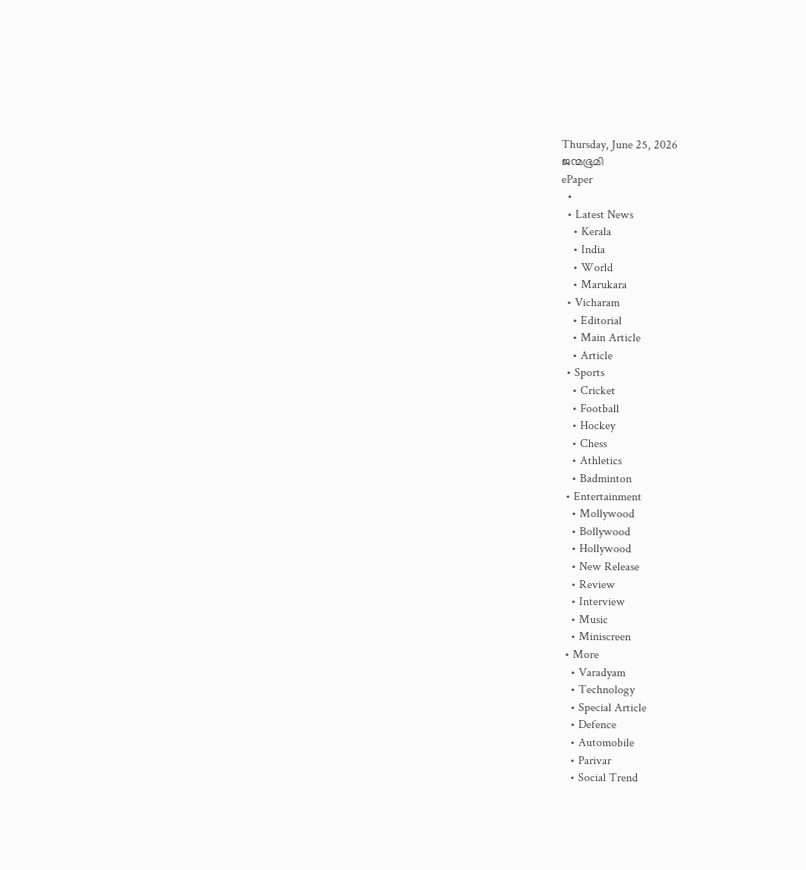Thursday, June 25, 2026
ജന്മഭൂമി
ePaper
  •
  • Latest News
    • Kerala
    • India
    • World
    • Marukara
  • Vicharam
    • Editorial
    • Main Article
    • Article
  • Sports
    • Cricket
    • Football
    • Hockey
    • Chess
    • Athletics
    • Badminton
  • Entertainment
    • Mollywood
    • Bollywood
    • Hollywood
    • New Release
    • Review
    • Interview
    • Music
    • Miniscreen
  • More
    • Varadyam
    • Technology
    • Special Article
    • Defence
    • Automobile
    • Parivar
    • Social Trend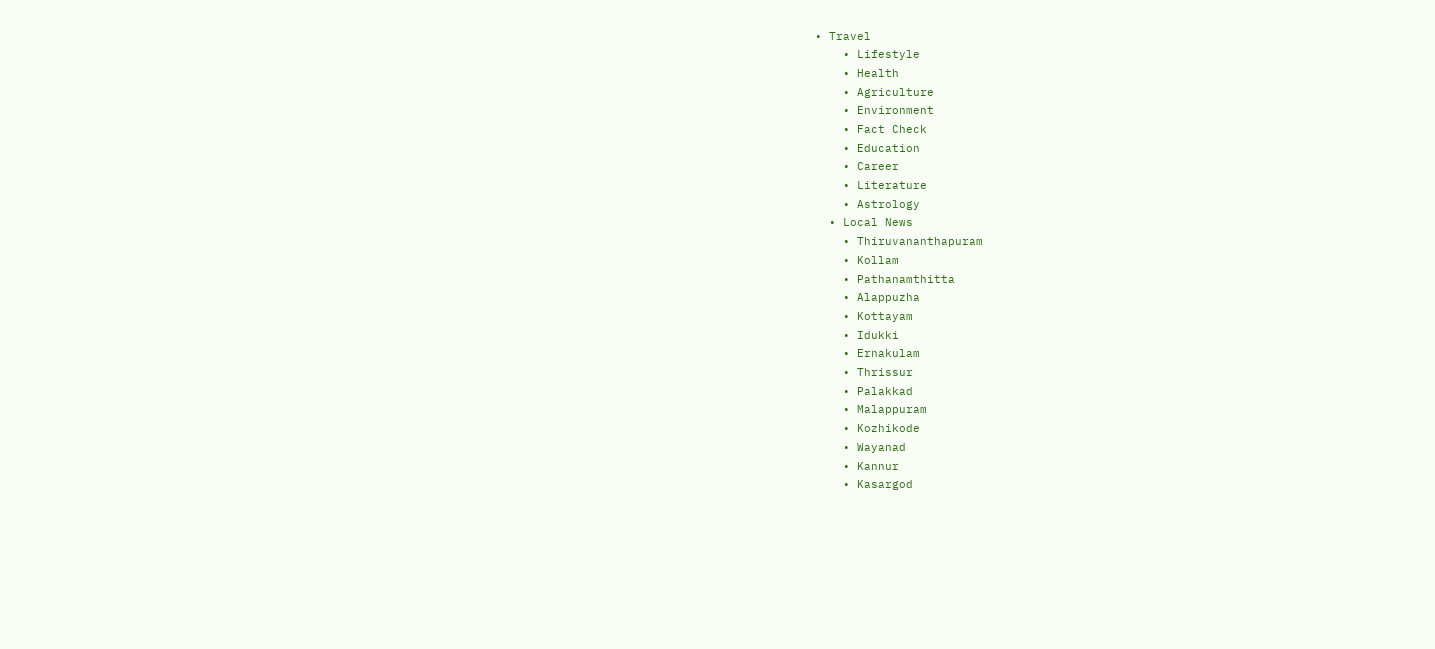• Travel
    • Lifestyle
    • Health
    • Agriculture
    • Environment
    • Fact Check
    • Education
    • Career
    • Literature
    • Astrology
  • Local News
    • Thiruvananthapuram
    • Kollam
    • Pathanamthitta
    • Alappuzha
    • Kottayam
    • Idukki
    • Ernakulam
    • Thrissur
    • Palakkad
    • Malappuram
    • Kozhikode
    • Wayanad
    • Kannur
    • Kasargod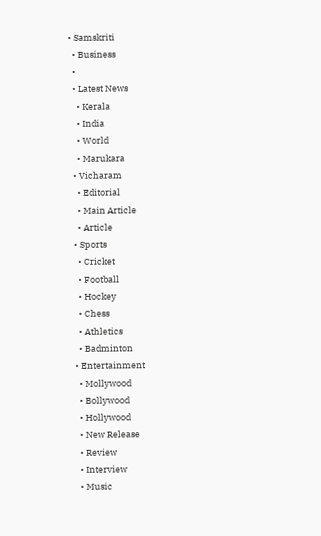• Samskriti
  • Business
  •
  • Latest News
    • Kerala
    • India
    • World
    • Marukara
  • Vicharam
    • Editorial
    • Main Article
    • Article
  • Sports
    • Cricket
    • Football
    • Hockey
    • Chess
    • Athletics
    • Badminton
  • Entertainment
    • Mollywood
    • Bollywood
    • Hollywood
    • New Release
    • Review
    • Interview
    • Music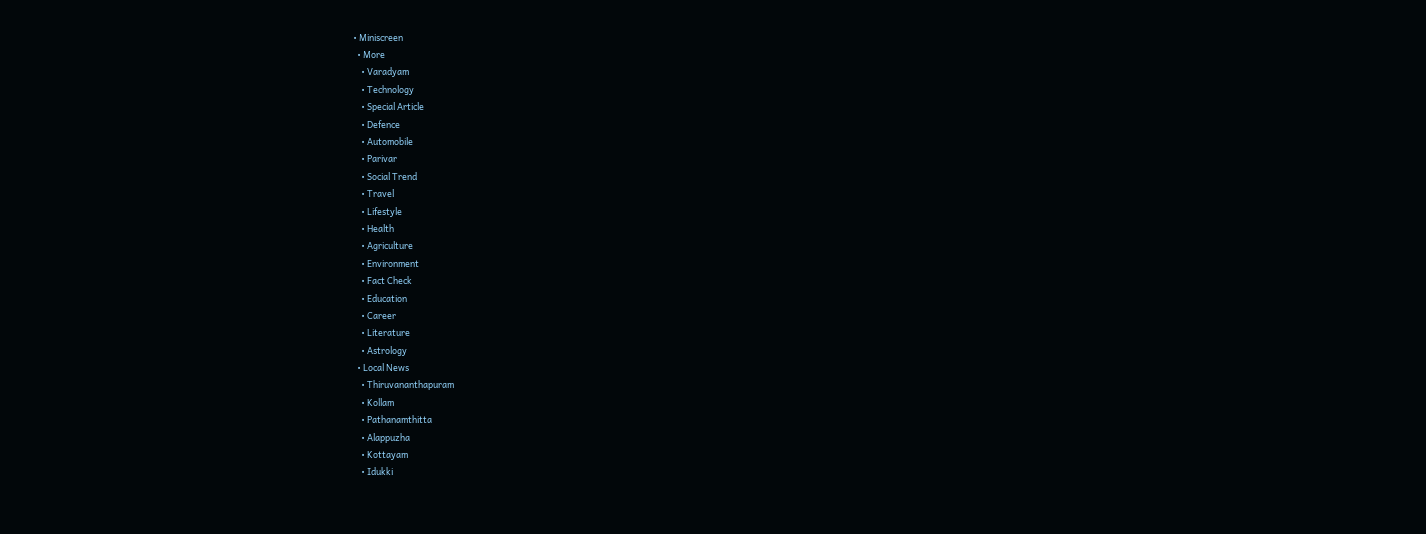• Miniscreen
  • More
    • Varadyam
    • Technology
    • Special Article
    • Defence
    • Automobile
    • Parivar
    • Social Trend
    • Travel
    • Lifestyle
    • Health
    • Agriculture
    • Environment
    • Fact Check
    • Education
    • Career
    • Literature
    • Astrology
  • Local News
    • Thiruvananthapuram
    • Kollam
    • Pathanamthitta
    • Alappuzha
    • Kottayam
    • Idukki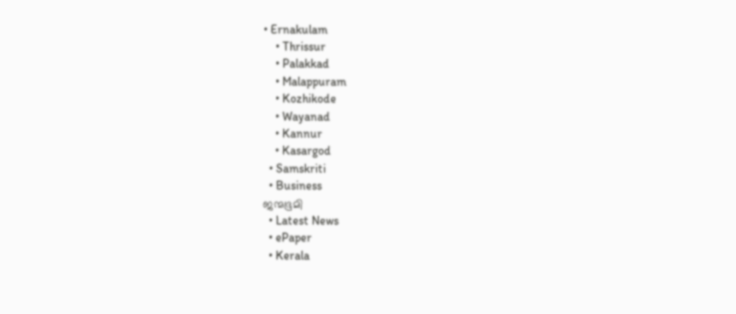• Ernakulam
    • Thrissur
    • Palakkad
    • Malappuram
    • Kozhikode
    • Wayanad
    • Kannur
    • Kasargod
  • Samskriti
  • Business
ജന്മഭൂമി
  • Latest News
  • ePaper
  • Kerala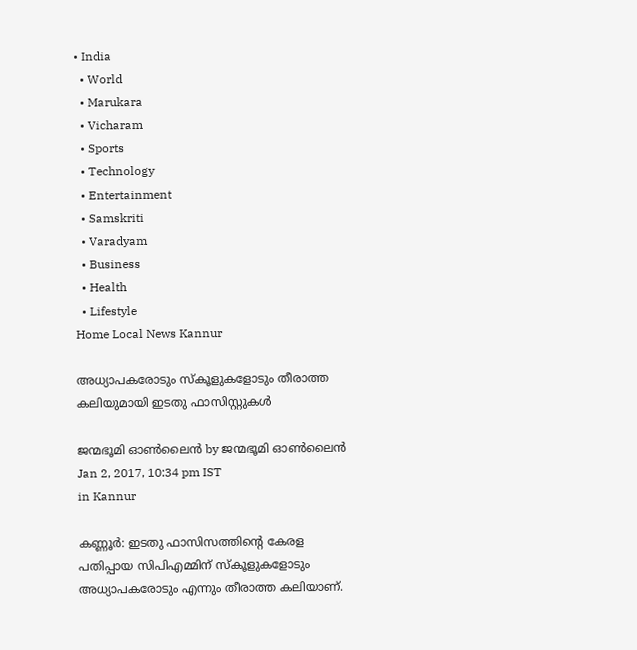• India
  • World
  • Marukara
  • Vicharam
  • Sports
  • Technology
  • Entertainment
  • Samskriti
  • Varadyam
  • Business
  • Health
  • Lifestyle
Home Local News Kannur

അധ്യാപകരോടും സ്‌കൂളുകളോടും തീരാത്ത കലിയുമായി ഇടതു ഫാസിസ്റ്റുകള്‍

ജന്മഭൂമി ഓണ്‍ലൈന്‍ by ജന്മഭൂമി ഓണ്‍ലൈന്‍
Jan 2, 2017, 10:34 pm IST
in Kannur

കണ്ണൂര്‍: ഇടതു ഫാസിസത്തിന്റെ കേരള പതിപ്പായ സിപിഎമ്മിന് സ്‌കൂളുകളോടും അധ്യാപകരോടും എന്നും തീരാത്ത കലിയാണ്.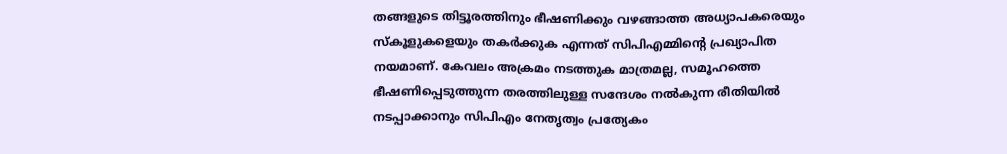തങ്ങളുടെ തിട്ടൂരത്തിനും ഭീഷണിക്കും വഴങ്ങാത്ത അധ്യാപകരെയും സ്‌കൂളുകളെയും തകര്‍ക്കുക എന്നത് സിപിഎമ്മിന്റെ പ്രഖ്യാപിത നയമാണ്. കേവലം അക്രമം നടത്തുക മാത്രമല്ല, സമൂഹത്തെ ഭീഷണിപ്പെടുത്തുന്ന തരത്തിലുള്ള സന്ദേശം നല്‍കുന്ന രീതിയില്‍ നടപ്പാക്കാനും സിപിഎം നേതൃത്വം പ്രത്യേകം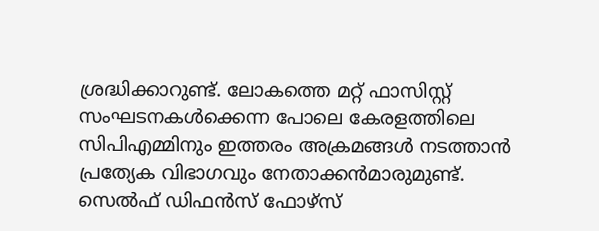ശ്രദ്ധിക്കാറുണ്ട്. ലോകത്തെ മറ്റ് ഫാസിസ്റ്റ് സംഘടനകള്‍ക്കെന്ന പോലെ കേരളത്തിലെ സിപിഎമ്മിനും ഇത്തരം അക്രമങ്ങള്‍ നടത്താന്‍ പ്രത്യേക വിഭാഗവും നേതാക്കന്‍മാരുമുണ്ട്. സെല്‍ഫ് ഡിഫന്‍സ് ഫോഴ്‌സ്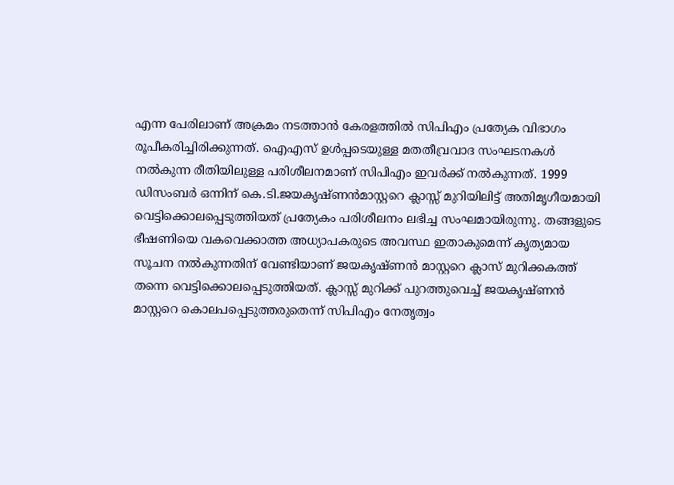എന്ന പേരിലാണ് അക്രമം നടത്താന്‍ കേരളത്തില്‍ സിപിഎം പ്രത്യേക വിഭാഗം രൂപീകരിച്ചിരിക്കുന്നത്. ഐഎസ് ഉള്‍പ്പടെയുള്ള മതതീവ്രവാദ സംഘടനകള്‍ നല്‍കുന്ന രീതിയിലുള്ള പരിശീലനമാണ് സിപിഎം ഇവര്‍ക്ക് നല്‍കുന്നത്. 1999 ഡിസംബര്‍ ഒന്നിന് കെ.ടി.ജയകൃഷ്ണന്‍മാസ്റ്ററെ ക്ലാസ്സ് മുറിയിലിട്ട് അതിമൃഗീയമായി വെട്ടിക്കൊലപ്പെടുത്തിയത് പ്രത്യേകം പരിശീലനം ലഭിച്ച സംഘമായിരുന്നു. തങ്ങളുടെ ഭീഷണിയെ വകവെക്കാത്ത അധ്യാപകരുടെ അവസ്ഥ ഇതാകുമെന്ന് കൃത്യമായ സൂചന നല്‍കുന്നതിന് വേണ്ടിയാണ് ജയകൃഷ്ണന്‍ മാസ്റ്ററെ ക്ലാസ് മുറിക്കകത്ത് തന്നെ വെട്ടിക്കൊലപ്പെടുത്തിയത്. ക്ലാസ്സ് മുറിക്ക് പുറത്തുവെച്ച് ജയകൃഷ്ണന്‍ മാസ്റ്ററെ കൊലപപ്പെടുത്തരുതെന്ന് സിപിഎം നേതൃത്വം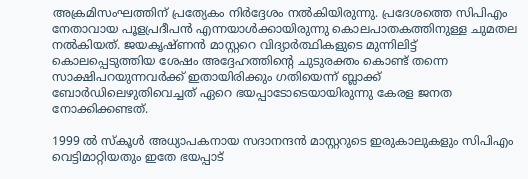അക്രമിസംഘത്തിന് പ്രത്യേകം നിര്‍ദ്ദേശം നല്‍കിയിരുന്നു. പ്രദേശത്തെ സിപിഎം നേതാവായ പൂളപ്രദീപന്‍ എന്നയാള്‍ക്കായിരുന്നു കൊലപാതകത്തിനുള്ള ചുമതല നല്‍കിയത്. ജയകൃഷ്ണന്‍ മാസ്റ്ററെ വിദ്യാര്‍ത്ഥികളുടെ മുന്നിലിട്ട് കൊലപ്പെടുത്തിയ ശേഷം അദ്ദേഹത്തിന്റെ ചുടുരക്തം കൊണ്ട് തന്നെ സാക്ഷിപറയുന്നവര്‍ക്ക് ഇതായിരിക്കും ഗതിയെന്ന് ബ്ലാക്ക് ബോര്‍ഡിലെഴുതിവെച്ചത് ഏറെ ഭയപ്പാടോടെയായിരുന്നു കേരള ജനത നോക്കിക്കണ്ടത്.

1999 ല്‍ സ്‌കൂള്‍ അധ്യാപകനായ സദാനന്ദന്‍ മാസ്റ്ററുടെ ഇരുകാലുകളും സിപിഎം വെട്ടിമാറ്റിയതും ഇതേ ഭയപ്പാട്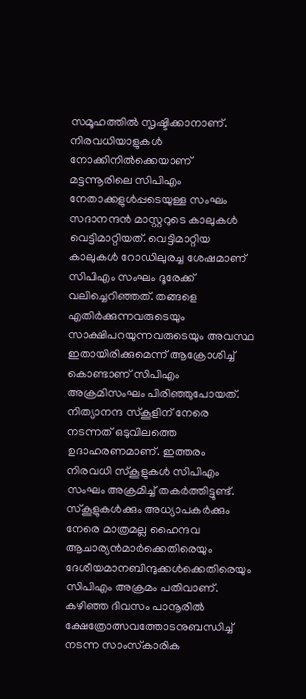സമൂഹത്തില്‍ സൃഷ്ടിക്കാനാണ്. നിരവധിയാളുകള്‍ നോക്കിനില്‍ക്കെയാണ് മട്ടന്നൂരിലെ സിപിഎം നേതാക്കളുള്‍പ്പടെയുള്ള സംഘം സദാനന്ദന്‍ മാസ്റ്ററുടെ കാലുകള്‍ വെട്ടിമാറ്റിയത്. വെട്ടിമാറ്റിയ കാലുകള്‍ റോഡിലുരച്ച ശേഷമാണ് സിപിഎം സംഘം ദൂരേക്ക് വലിച്ചെറിഞ്ഞത്. തങ്ങളെ എതിര്‍ക്കുന്നവരുടെയും സാക്ഷിപറയുന്നവരുടെയും അവസ്ഥ ഇതായിരിക്കുമെന്ന് ആക്രോശിച്ച് കൊണ്ടാണ് സിപിഎം അക്രമിസംഘം പിരിഞ്ഞുപോയത്. നിത്യാനന്ദ സ്‌കൂളിന് നേരെ നടന്നത് ഒടുവിലത്തെ ഉദാഹരണമാണ്. ഇത്തരം നിരവധി സ്‌കൂളുകള്‍ സിപിഎം സംഘം അക്രമിച്ച് തകര്‍ത്തിട്ടുണ്ട്. സ്‌കൂളുകള്‍ക്കും അധ്യാപകര്‍ക്കും നേരെ മാത്രമല്ല ഹൈന്ദവ ആചാര്യന്‍മാര്‍ക്കെതിരെയും ദേശീയമാനബിന്ദുക്കള്‍ക്കെതിരെയും സിപിഎം അക്രമം പതിവാണ്. കഴിഞ്ഞ ദിവസം പാനൂരില്‍ ക്ഷേത്രോത്സവത്തോടനുബന്ധിച്ച് നടന്ന സാംസ്‌കാരിക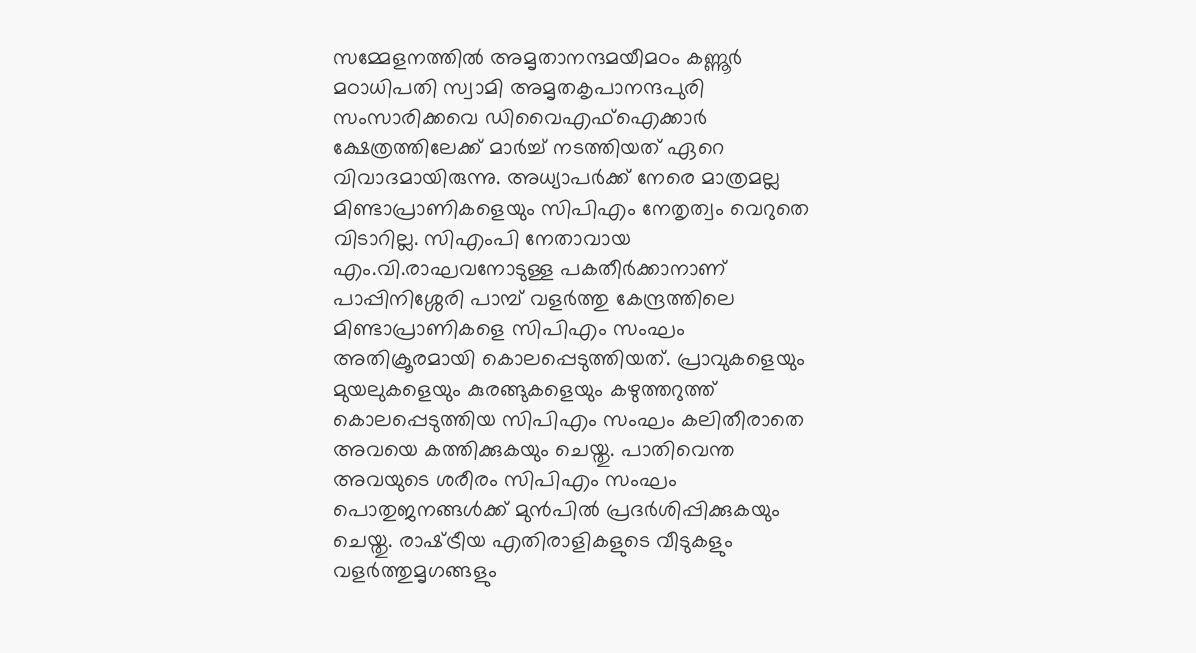സമ്മേളനത്തില്‍ അമൃതാനന്ദമയീമഠം കണ്ണൂര്‍ മഠാധിപതി സ്വാമി അമൃതകൃപാനന്ദപുരി സംസാരിക്കവെ ഡിവൈഎഫ്‌ഐക്കാര്‍ ക്ഷേത്രത്തിലേക്ക് മാര്‍ച്ച് നടത്തിയത് ഏറെ വിവാദമായിരുന്നു. അധ്യാപര്‍ക്ക് നേരെ മാത്രമല്ല മിണ്ടാപ്രാണികളെയും സിപിഎം നേതൃത്വം വെറുതെ വിടാറില്ല. സിഎംപി നേതാവായ എം.വി.രാഘവനോടുള്ള പകതീര്‍ക്കാനാണ് പാപ്പിനിശ്ശേരി പാമ്പ് വളര്‍ത്തു കേന്ദ്രത്തിലെ മിണ്ടാപ്രാണികളെ സിപിഎം സംഘം അതിക്രൂരമായി കൊലപ്പെടുത്തിയത്. പ്രാവുകളെയും മുയലുകളെയും കുരങ്ങുകളെയും കഴുത്തറുത്ത് കൊലപ്പെടുത്തിയ സിപിഎം സംഘം കലിതീരാതെ അവയെ കത്തിക്കുകയും ചെയ്തു. പാതിവെന്ത അവയുടെ ശരീരം സിപിഎം സംഘം പൊതുജനങ്ങള്‍ക്ക് മുന്‍പില്‍ പ്രദര്‍ശിപ്പിക്കുകയും ചെയ്തു. രാഷ്‌ട്രീയ എതിരാളികളുടെ വീടുകളും വളര്‍ത്തുമൃഗങ്ങളും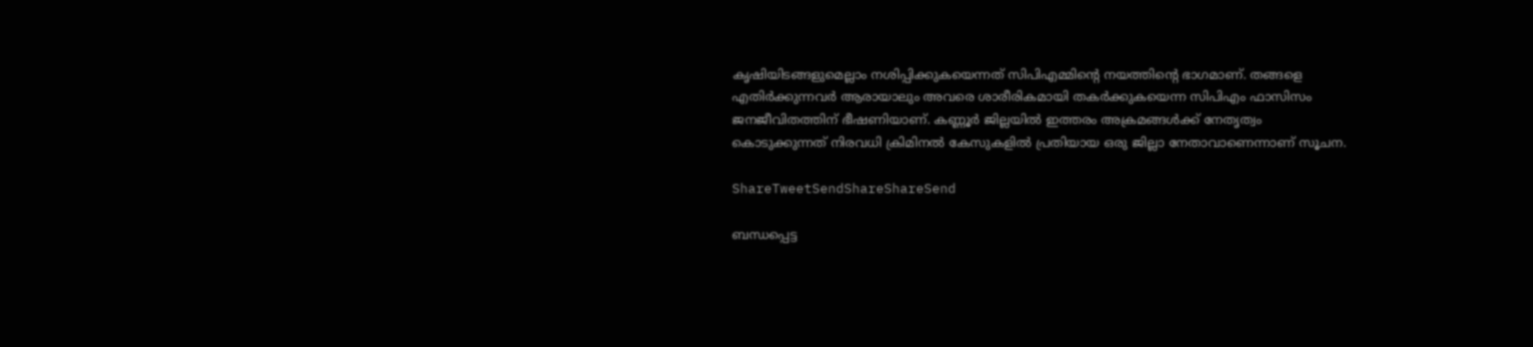കൃഷിയിടങ്ങളുമെല്ലാം നശിപ്പിക്കുകയെന്നത് സിപിഎമ്മിന്റെ നയത്തിന്റെ ഭാഗമാണ്. തങ്ങളെ എതിര്‍ക്കുന്നവര്‍ ആരായാലും അവരെ ശാരീരികമായി തകര്‍ക്കുകയെന്ന സിപിഎം ഫാസിസം ജനജീവിതത്തിന് ഭീഷണിയാണ്. കണ്ണൂര്‍ ജില്ലയില്‍ ഇത്തരം അക്രമങ്ങള്‍ക്ക് നേതൃത്വം കൊടുക്കുന്നത് നിരവധി ക്രിമിനല്‍ കേസുകളില്‍ പ്രതിയായ ഒരു ജില്ലാ നേതാവാണെന്നാണ് സൂചന.

ShareTweetSendShareShareSend

ബന്ധപ്പെട്ട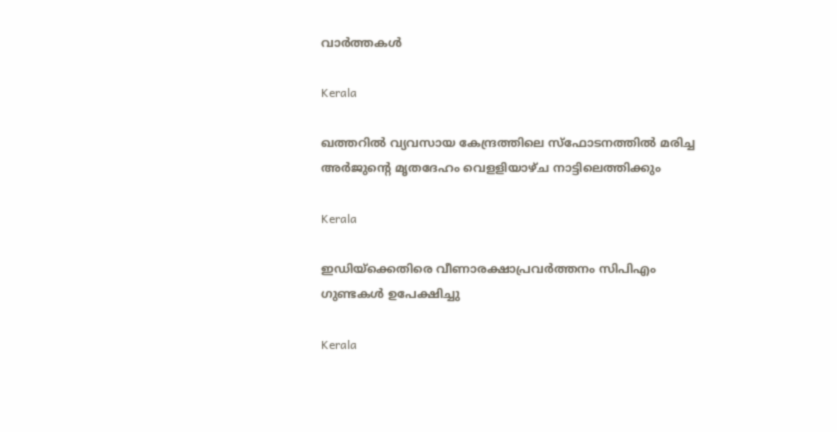വാര്‍ത്തകള്‍

Kerala

ഖത്തറില്‍ വ്യവസായ കേന്ദ്രത്തിലെ സ്ഫോടനത്തില്‍ മരിച്ച അര്‍ജുന്റെ മൃതദേഹം വെളളിയാഴ്ച നാട്ടിലെത്തിക്കും

Kerala

ഇഡിയ്‌ക്കെതിരെ വീണാരക്ഷാപ്രവര്‍ത്തനം സിപിഎം ഗുണ്ടകള്‍ ഉപേക്ഷിച്ചു

Kerala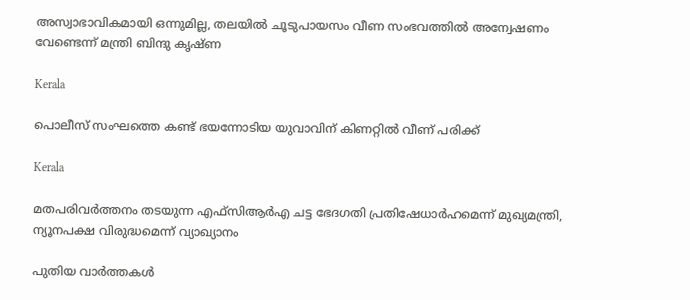അസ്വാഭാവികമായി ഒന്നുമില്ല, തലയില്‍ ചൂടുപായസം വീണ സംഭവത്തില്‍ അന്വേഷണം വേണ്ടെന്ന് മന്ത്രി ബിന്ദു കൃഷ്ണ

Kerala

പൊലീസ് സംഘത്തെ കണ്ട് ഭയന്നോടിയ യുവാവിന് കിണറ്റില്‍ വീണ് പരിക്ക്

Kerala

മതപരിവര്‍ത്തനം തടയുന്ന എഫ്‌സിആര്‍എ ചട്ട ഭേദഗതി പ്രതിഷേധാര്‍ഹമെന്ന് മുഖ്യമന്ത്രി, ന്യൂനപക്ഷ വിരുദ്ധമെന്ന് വ്യാഖ്യാനം

പുതിയ വാര്‍ത്തകള്‍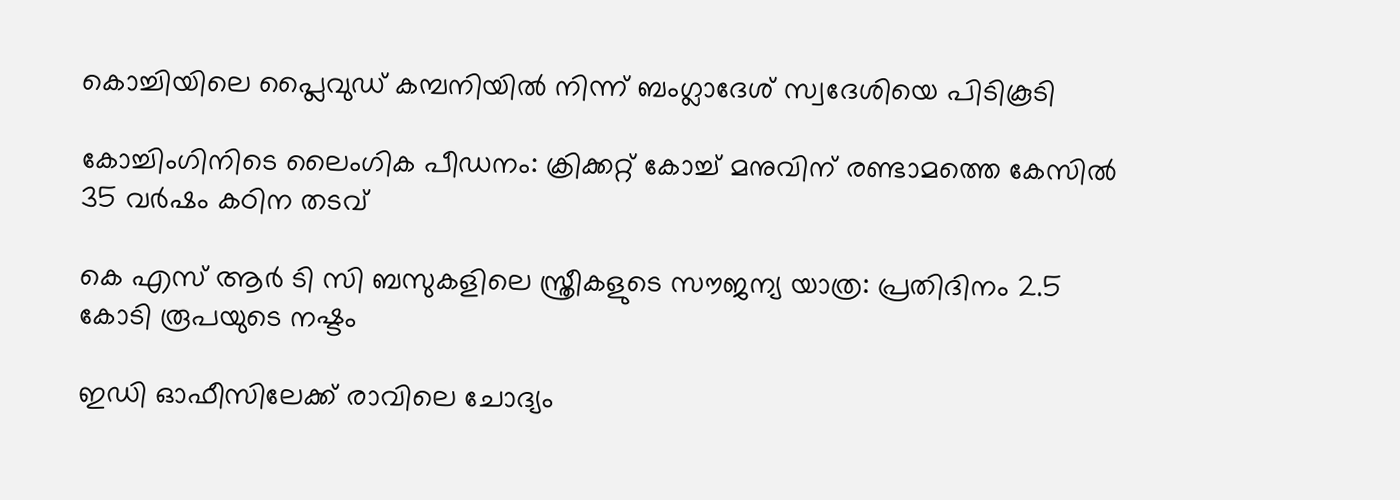കൊച്ചിയിലെ പ്ലൈവുഡ് കമ്പനിയില്‍ നിന്ന് ബംഗ്ലാദേശ് സ്വദേശിയെ പിടികൂടി

കോച്ചിംഗിനിടെ ലൈംഗിക പീഡനം: ക്രിക്കറ്റ് കോച്ച് മനുവിന് രണ്ടാമത്തെ കേസില്‍ 35 വര്‍ഷം കഠിന തടവ്

കെ എസ് ആര്‍ ടി സി ബസുകളിലെ സ്ത്രീകളുടെ സൗജന്യ യാത്ര: പ്രതിദിനം 2.5 കോടി രൂപയുടെ നഷ്ടം

ഇഡി ഓഫീസിലേക്ക് രാവിലെ ചോദ്യം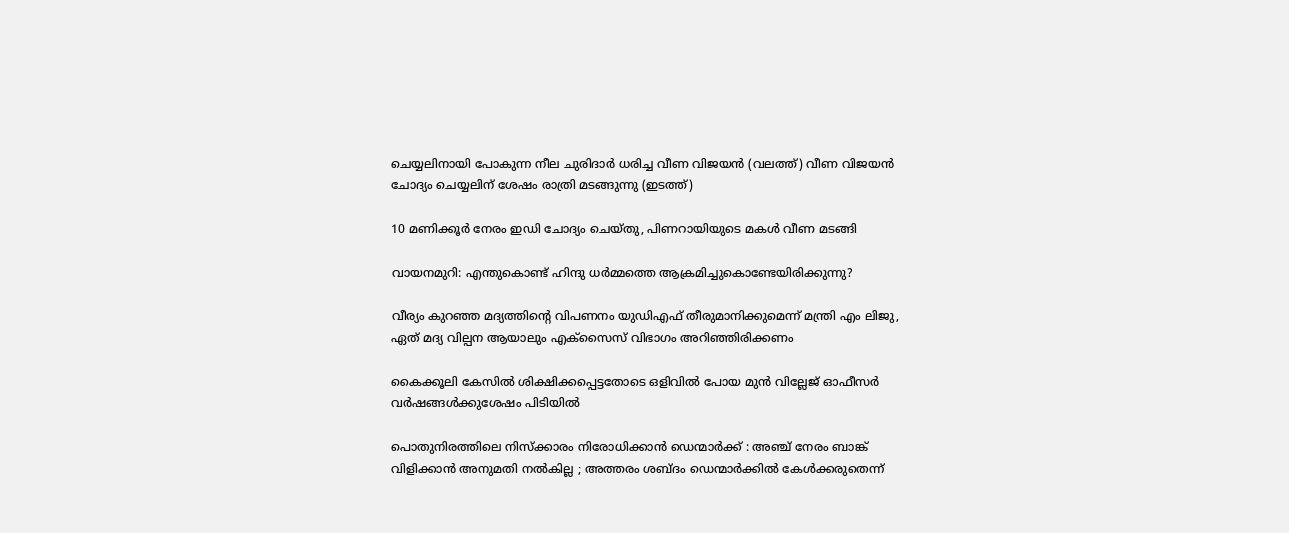ചെയ്യലിനായി പോകുന്ന നീല ചുരിദാര്‍ ധരിച്ച വീണ വിജയന്‍ (വലത്ത്) വീണ വിജയന്‍ ചോദ്യം ചെയ്യലിന് ശേഷം രാത്രി മടങ്ങുന്നു (ഇടത്ത്)

10 മണിക്കൂര്‍ നേരം ഇഡി ചോദ്യം ചെയ്തു, പിണറായിയുടെ മകള്‍ വീണ മടങ്ങി

വായനമുറി: എന്തുകൊണ്ട് ഹിന്ദു ധർമ്മത്തെ ആക്രമിച്ചുകൊണ്ടേയിരിക്കുന്നു?

വീര്യം കുറഞ്ഞ മദ്യത്തിന്റെ വിപണനം യുഡിഎഫ് തീരുമാനിക്കുമെന്ന് മന്ത്രി എം ലിജു, ഏത് മദ്യ വില്പന ആയാലും എക്‌സൈസ് വിഭാഗം അറിഞ്ഞിരിക്കണം

കൈക്കൂലി കേസില്‍ ശിക്ഷിക്കപ്പെട്ടതോടെ ഒളിവില്‍ പോയ മുന്‍ വില്ലേജ് ഓഫീസര്‍ വര്‍ഷങ്ങള്‍ക്കുശേഷം പിടിയില്‍

പൊതുനിരത്തിലെ നിസ്ക്കാരം നിരോധിക്കാൻ ഡെന്മാർക്ക് : അഞ്ച് നേരം ബാങ്ക് വിളിക്കാൻ അനുമതി നൽകില്ല ; അത്തരം ശബ്ദം ഡെന്മാർക്കിൽ കേൾക്കരുതെന്ന്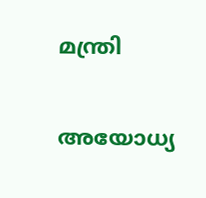മന്ത്രി

അയോധ്യ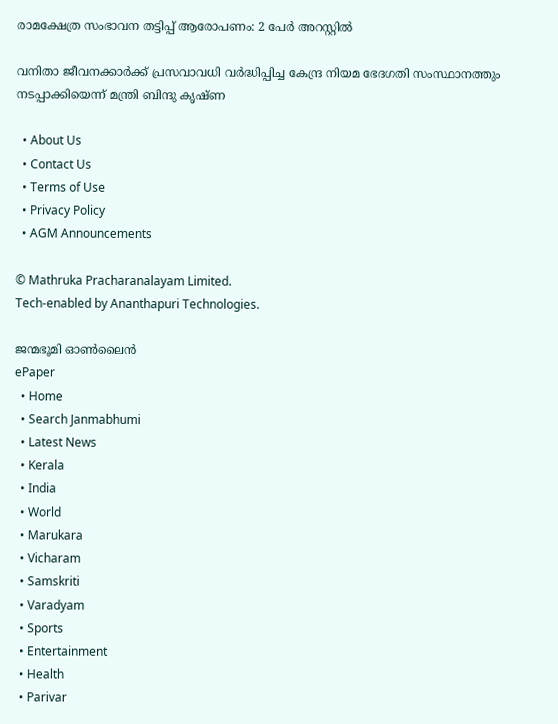രാമക്ഷേത്ര സംഭാവന തട്ടിപ്പ് ആരോപണം: 2 പേര്‍ അറസ്റ്റില്‍

വനിതാ ജീവനക്കാര്‍ക്ക് പ്രസവാവധി വര്‍ദ്ധിപ്പിച്ച കേന്ദ്ര നിയമ ഭേദഗതി സംസ്ഥാനത്തും നടപ്പാക്കിയെന്ന് മന്ത്രി ബിന്ദു കൃഷ്ണ

  • About Us
  • Contact Us
  • Terms of Use
  • Privacy Policy
  • AGM Announcements

© Mathruka Pracharanalayam Limited.
Tech-enabled by Ananthapuri Technologies.

ജന്മഭൂമി ഓണ്‍ലൈന്‍
ePaper
  • Home
  • Search Janmabhumi
  • Latest News
  • Kerala
  • India
  • World
  • Marukara
  • Vicharam
  • Samskriti
  • Varadyam
  • Sports
  • Entertainment
  • Health
  • Parivar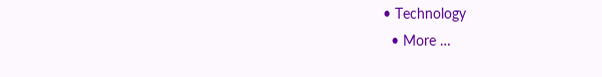• Technology
  • More …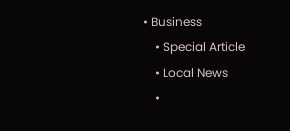• Business
    • Special Article
    • Local News
    •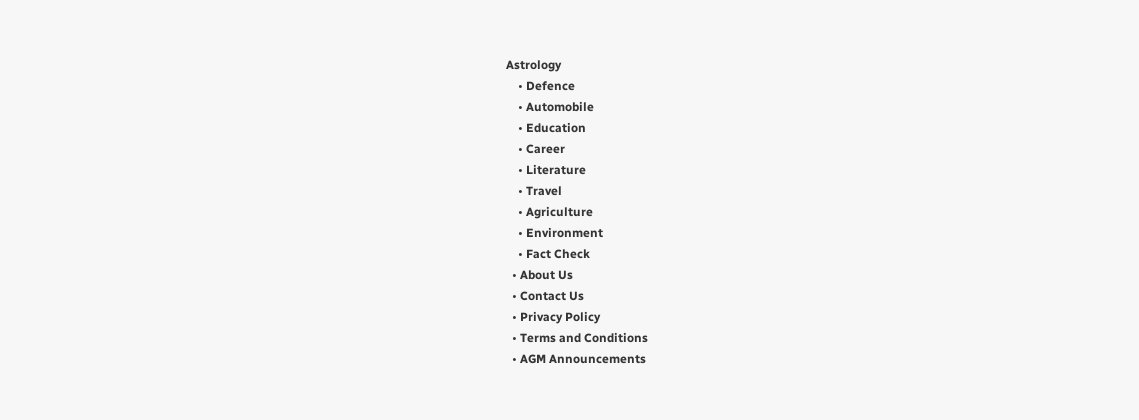Astrology
    • Defence
    • Automobile
    • Education
    • Career
    • Literature
    • Travel
    • Agriculture
    • Environment
    • Fact Check
  • About Us
  • Contact Us
  • Privacy Policy
  • Terms and Conditions
  • AGM Announcements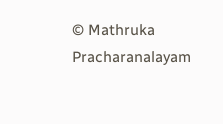© Mathruka Pracharanalayam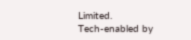Limited.
Tech-enabled by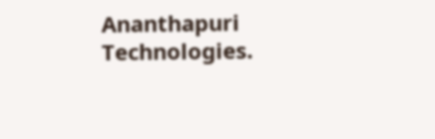Ananthapuri Technologies.